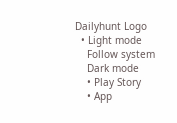Dailyhunt Logo
  • Light mode
    Follow system
    Dark mode
    • Play Story
    • App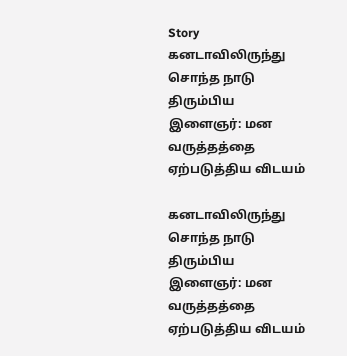Story
கனடாவிலிருந்து சொந்த நாடு திரும்பிய இளைஞர்: மன வருத்தத்தை ஏற்படுத்திய விடயம்

கனடாவிலிருந்து சொந்த நாடு திரும்பிய இளைஞர்: மன வருத்தத்தை ஏற்படுத்திய விடயம்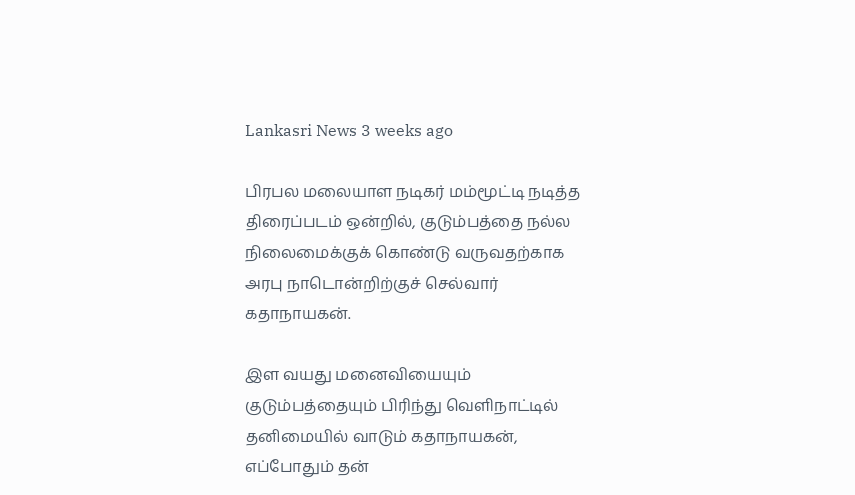Lankasri News 3 weeks ago

பிரபல மலையாள நடிகர் மம்மூட்டி நடித்த திரைப்படம் ஒன்றில், குடும்பத்தை நல்ல நிலைமைக்குக் கொண்டு வருவதற்காக அரபு நாடொன்றிற்குச் செல்வார் கதாநாயகன்.

இள வயது மனைவியையும் குடும்பத்தையும் பிரிந்து வெளிநாட்டில் தனிமையில் வாடும் கதாநாயகன், எப்போதும் தன்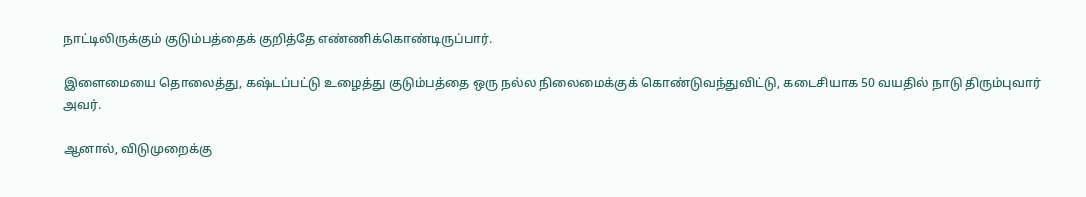நாட்டிலிருக்கும் குடும்பத்தைக் குறித்தே எண்ணிக்கொண்டிருப்பார்.

இளைமையை தொலைத்து, கஷ்டப்பட்டு உழைத்து குடும்பத்தை ஒரு நல்ல நிலைமைக்குக் கொண்டுவந்துவிட்டு, கடைசியாக 50 வயதில் நாடு திரும்புவார் அவர்.

ஆனால், விடுமுறைக்கு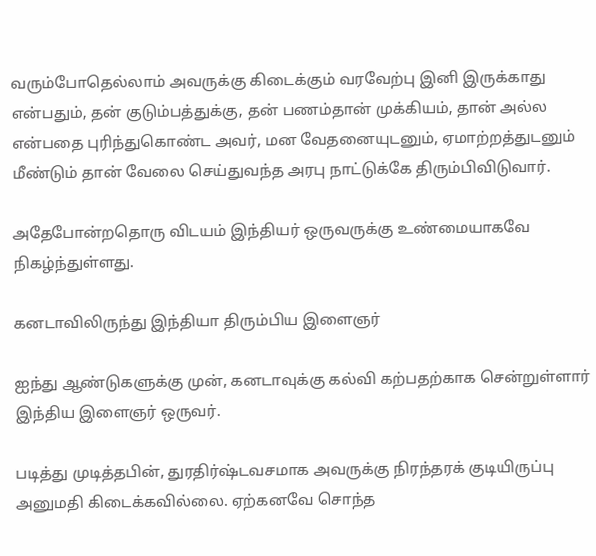வரும்போதெல்லாம் அவருக்கு கிடைக்கும் வரவேற்பு இனி இருக்காது என்பதும், தன் குடும்பத்துக்கு, தன் பணம்தான் முக்கியம், தான் அல்ல என்பதை புரிந்துகொண்ட அவர், மன வேதனையுடனும், ஏமாற்றத்துடனும் மீண்டும் தான் வேலை செய்துவந்த அரபு நாட்டுக்கே திரும்பிவிடுவார்.

அதேபோன்றதொரு விடயம் இந்தியர் ஒருவருக்கு உண்மையாகவே நிகழ்ந்துள்ளது.

கனடாவிலிருந்து இந்தியா திரும்பிய இளைஞர்

ஐந்து ஆண்டுகளுக்கு முன், கனடாவுக்கு கல்வி கற்பதற்காக சென்றுள்ளார் இந்திய இளைஞர் ஒருவர்.

படித்து முடித்தபின், துரதிர்ஷ்டவசமாக அவருக்கு நிரந்தரக் குடியிருப்பு அனுமதி கிடைக்கவில்லை. ஏற்கனவே சொந்த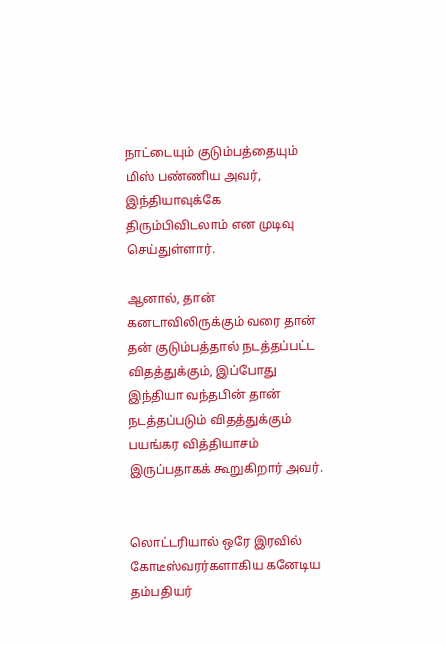நாட்டையும் குடும்பத்தையும் மிஸ் பண்ணிய அவர், இந்தியாவுக்கே திரும்பிவிடலாம் என முடிவு செய்துள்ளார்.

ஆனால், தான் கனடாவிலிருக்கும் வரை தான் தன் குடும்பத்தால் நடத்தப்பட்ட விதத்துக்கும், இப்போது இந்தியா வந்தபின் தான் நடத்தப்படும் விதத்துக்கும் பயங்கர வித்தியாசம் இருப்பதாகக் கூறுகிறார் அவர்.


லொட்டரியால் ஒரே இரவில் கோடீஸ்வரர்களாகிய கனேடிய தம்பதியர்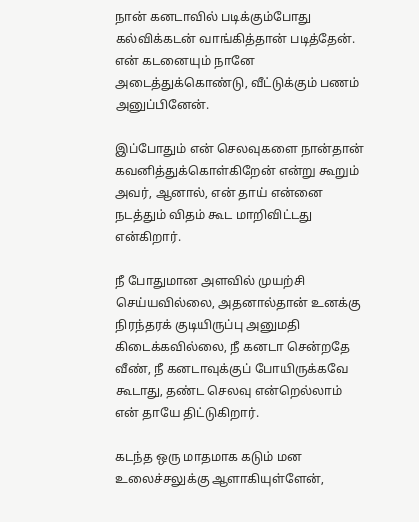நான் கனடாவில் படிக்கும்போது கல்விக்கடன் வாங்கித்தான் படித்தேன். என் கடனையும் நானே அடைத்துக்கொண்டு, வீட்டுக்கும் பணம் அனுப்பினேன்.

இப்போதும் என் செலவுகளை நான்தான் கவனித்துக்கொள்கிறேன் என்று கூறும் அவர், ஆனால், என் தாய் என்னை நடத்தும் விதம் கூட மாறிவிட்டது என்கிறார்.

நீ போதுமான அளவில் முயற்சி செய்யவில்லை, அதனால்தான் உனக்கு நிரந்தரக் குடியிருப்பு அனுமதி கிடைக்கவில்லை, நீ கனடா சென்றதே வீண், நீ கனடாவுக்குப் போயிருக்கவே கூடாது, தண்ட செலவு என்றெல்லாம் என் தாயே திட்டுகிறார்.

கடந்த ஒரு மாதமாக கடும் மன உலைச்சலுக்கு ஆளாகியுள்ளேன்,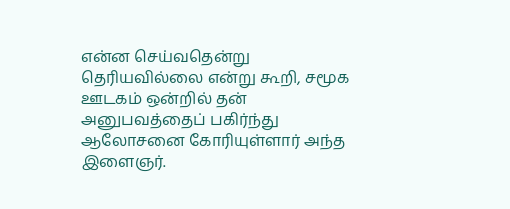என்ன செய்வதென்று தெரியவில்லை என்று கூறி, சமூக ஊடகம் ஒன்றில் தன் அனுபவத்தைப் பகிர்ந்து ஆலோசனை கோரியுள்ளார் அந்த இளைஞர்.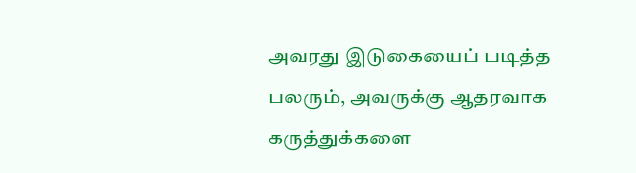அவரது இடுகையைப் படித்த பலரும், அவருக்கு ஆதரவாக கருத்துக்களை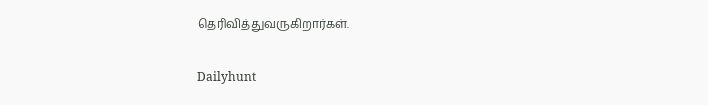தெரிவித்துவருகிறார்கள்.

Dailyhunt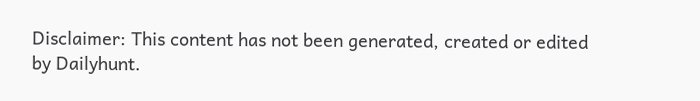Disclaimer: This content has not been generated, created or edited by Dailyhunt.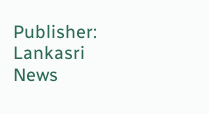Publisher: Lankasri News